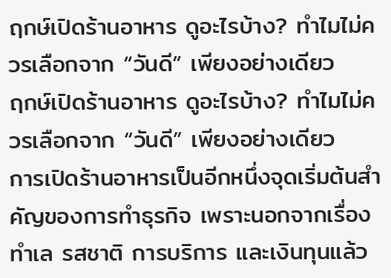ฤกษ์เปิดร้านอาหาร ดูอะไรบ้าง? ทำไมไม่ควรเลือกจาก “วันดี” เพียงอย่างเดียว
ฤกษ์เปิดร้านอาหาร ดูอะไรบ้าง? ทำไมไม่ควรเลือกจาก “วันดี” เพียงอย่างเดียว
การเปิดร้านอาหารเป็นอีกหนึ่งจุดเริ่มต้นสำคัญของการทำธุรกิจ เพราะนอกจากเรื่องทำเล รสชาติ การบริการ และเงินทุนแล้ว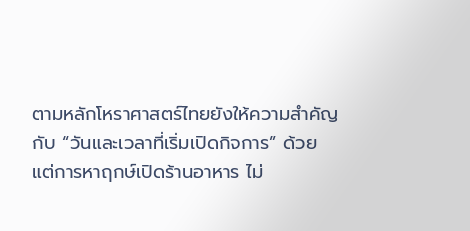ตามหลักโหราศาสตร์ไทยยังให้ความสำคัญกับ “วันและเวลาที่เริ่มเปิดกิจการ” ด้วย
แต่การหาฤกษ์เปิดร้านอาหาร ไม่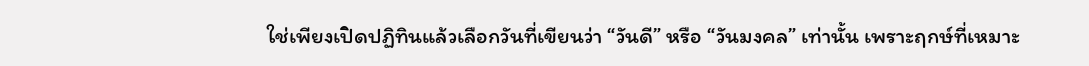ใช่เพียงเปิดปฏิทินแล้วเลือกวันที่เขียนว่า “วันดี” หรือ “วันมงคล” เท่านั้น เพราะฤกษ์ที่เหมาะ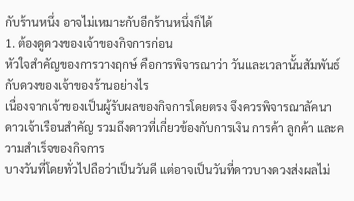กับร้านหนึ่ง อาจไม่เหมาะกับอีกร้านหนึ่งก็ได้
1. ต้องดูดวงของเจ้าของกิจการก่อน
หัวใจสำคัญของการวางฤกษ์ คือการพิจารณาว่า วันและเวลานั้นสัมพันธ์กับดวงของเจ้าของร้านอย่างไร
เนื่องจากเจ้าของเป็นผู้รับผลของกิจการโดยตรง จึงควรพิจารณาลัคนา ดาวเจ้าเรือนสำคัญ รวมถึงดาวที่เกี่ยวข้องกับการเงิน การค้า ลูกค้า และความสำเร็จของกิจการ
บางวันที่โดยทั่วไปถือว่าเป็นวันดี แต่อาจเป็นวันที่ดาวบางดวงส่งผลไม่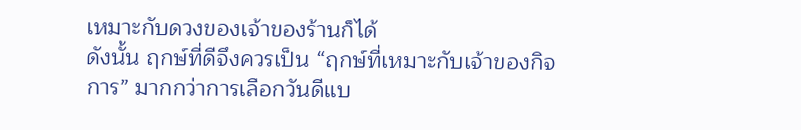เหมาะกับดวงของเจ้าของร้านก็ได้
ดังนั้น ฤกษ์ที่ดีจึงควรเป็น “ฤกษ์ที่เหมาะกับเจ้าของกิจการ” มากกว่าการเลือกวันดีแบ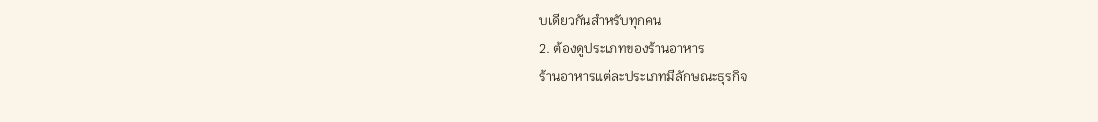บเดียวกันสำหรับทุกคน
2. ต้องดูประเภทของร้านอาหาร
ร้านอาหารแต่ละประเภทมีลักษณะธุรกิจ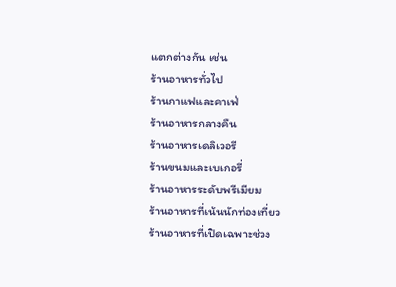แตกต่างกัน เช่น
ร้านอาหารทั่วไป
ร้านกาแฟและคาเฟ่
ร้านอาหารกลางคืน
ร้านอาหารเดลิเวอรี
ร้านขนมและเบเกอรี่
ร้านอาหารระดับพรีเมียม
ร้านอาหารที่เน้นนักท่องเที่ยว
ร้านอาหารที่เปิดเฉพาะช่วง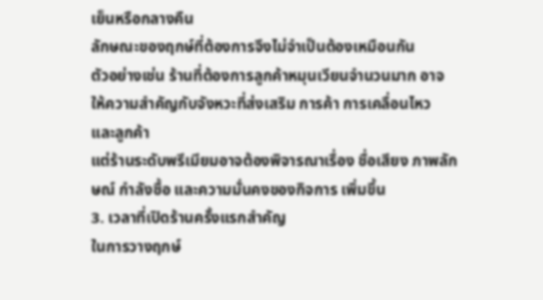เย็นหรือกลางคืน
ลักษณะของฤกษ์ที่ต้องการจึงไม่จำเป็นต้องเหมือนกัน
ตัวอย่างเช่น ร้านที่ต้องการลูกค้าหมุนเวียนจำนวนมาก อาจให้ความสำคัญกับจังหวะที่ส่งเสริม การค้า การเคลื่อนไหว และลูกค้า
แต่ร้านระดับพรีเมียมอาจต้องพิจารณาเรื่อง ชื่อเสียง ภาพลักษณ์ กำลังซื้อ และความมั่นคงของกิจการ เพิ่มขึ้น
3. เวลาที่เปิดร้านครั้งแรกสำคัญ
ในการวางฤกษ์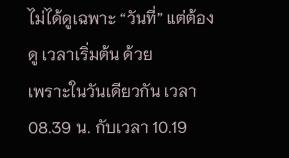ไม่ได้ดูเฉพาะ “วันที่” แต่ต้องดู เวลาเริ่มต้น ด้วย
เพราะในวันเดียวกัน เวลา 08.39 น. กับเวลา 10.19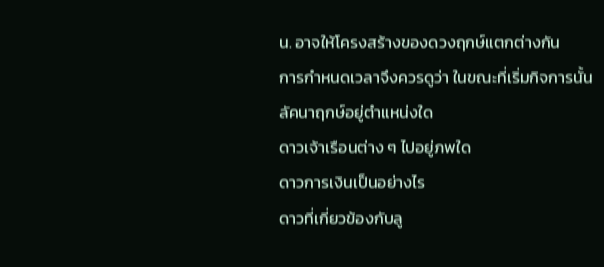น. อาจให้โครงสร้างของดวงฤกษ์แตกต่างกัน
การกำหนดเวลาจึงควรดูว่า ในขณะที่เริ่มกิจการนั้น
ลัคนาฤกษ์อยู่ตำแหน่งใด
ดาวเจ้าเรือนต่าง ๆ ไปอยู่ภพใด
ดาวการเงินเป็นอย่างไร
ดาวที่เกี่ยวข้องกับลู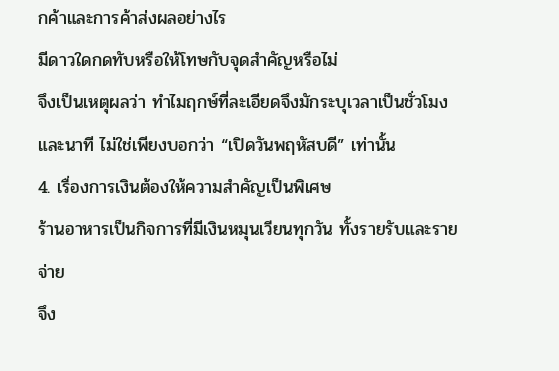กค้าและการค้าส่งผลอย่างไร
มีดาวใดกดทับหรือให้โทษกับจุดสำคัญหรือไม่
จึงเป็นเหตุผลว่า ทำไมฤกษ์ที่ละเอียดจึงมักระบุเวลาเป็นชั่วโมงและนาที ไม่ใช่เพียงบอกว่า “เปิดวันพฤหัสบดี” เท่านั้น
4. เรื่องการเงินต้องให้ความสำคัญเป็นพิเศษ
ร้านอาหารเป็นกิจการที่มีเงินหมุนเวียนทุกวัน ทั้งรายรับและรายจ่าย
จึง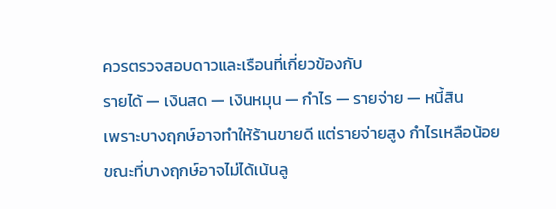ควรตรวจสอบดาวและเรือนที่เกี่ยวข้องกับ
รายได้ — เงินสด — เงินหมุน — กำไร — รายจ่าย — หนี้สิน
เพราะบางฤกษ์อาจทำให้ร้านขายดี แต่รายจ่ายสูง กำไรเหลือน้อย
ขณะที่บางฤกษ์อาจไม่ได้เน้นลู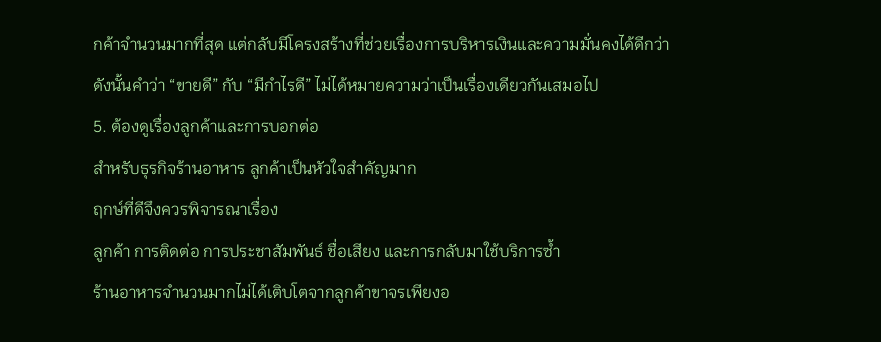กค้าจำนวนมากที่สุด แต่กลับมีโครงสร้างที่ช่วยเรื่องการบริหารเงินและความมั่นคงได้ดีกว่า
ดังนั้นคำว่า “ขายดี” กับ “มีกำไรดี” ไม่ได้หมายความว่าเป็นเรื่องเดียวกันเสมอไป
5. ต้องดูเรื่องลูกค้าและการบอกต่อ
สำหรับธุรกิจร้านอาหาร ลูกค้าเป็นหัวใจสำคัญมาก
ฤกษ์ที่ดีจึงควรพิจารณาเรื่อง
ลูกค้า การติดต่อ การประชาสัมพันธ์ ชื่อเสียง และการกลับมาใช้บริการซ้ำ
ร้านอาหารจำนวนมากไม่ได้เติบโตจากลูกค้าขาจรเพียงอ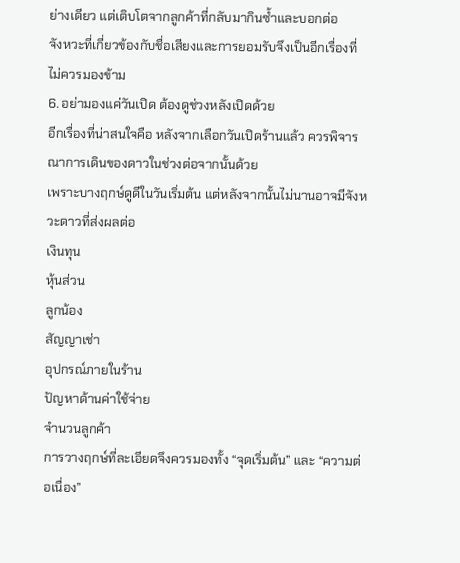ย่างเดียว แต่เติบโตจากลูกค้าที่กลับมากินซ้ำและบอกต่อ
จังหวะที่เกี่ยวข้องกับชื่อเสียงและการยอมรับจึงเป็นอีกเรื่องที่ไม่ควรมองข้าม
6. อย่ามองแค่วันเปิด ต้องดูช่วงหลังเปิดด้วย
อีกเรื่องที่น่าสนใจคือ หลังจากเลือกวันเปิดร้านแล้ว ควรพิจารณาการเดินของดาวในช่วงต่อจากนั้นด้วย
เพราะบางฤกษ์ดูดีในวันเริ่มต้น แต่หลังจากนั้นไม่นานอาจมีจังหวะดาวที่ส่งผลต่อ
เงินทุน
หุ้นส่วน
ลูกน้อง
สัญญาเช่า
อุปกรณ์ภายในร้าน
ปัญหาด้านค่าใช้จ่าย
จำนวนลูกค้า
การวางฤกษ์ที่ละเอียดจึงควรมองทั้ง “จุดเริ่มต้น” และ “ความต่อเนื่อง”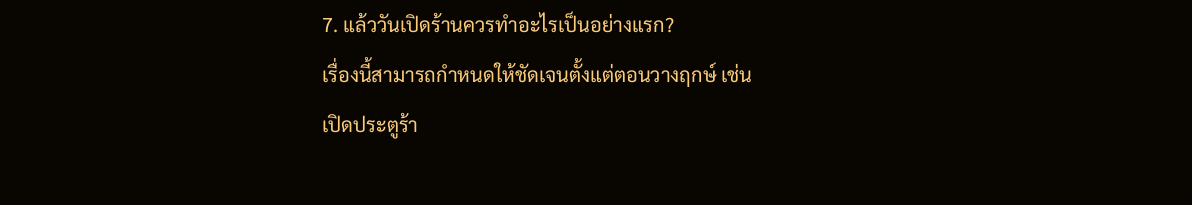7. แล้ววันเปิดร้านควรทำอะไรเป็นอย่างแรก?
เรื่องนี้สามารถกำหนดให้ชัดเจนตั้งแต่ตอนวางฤกษ์ เช่น
เปิดประตูร้า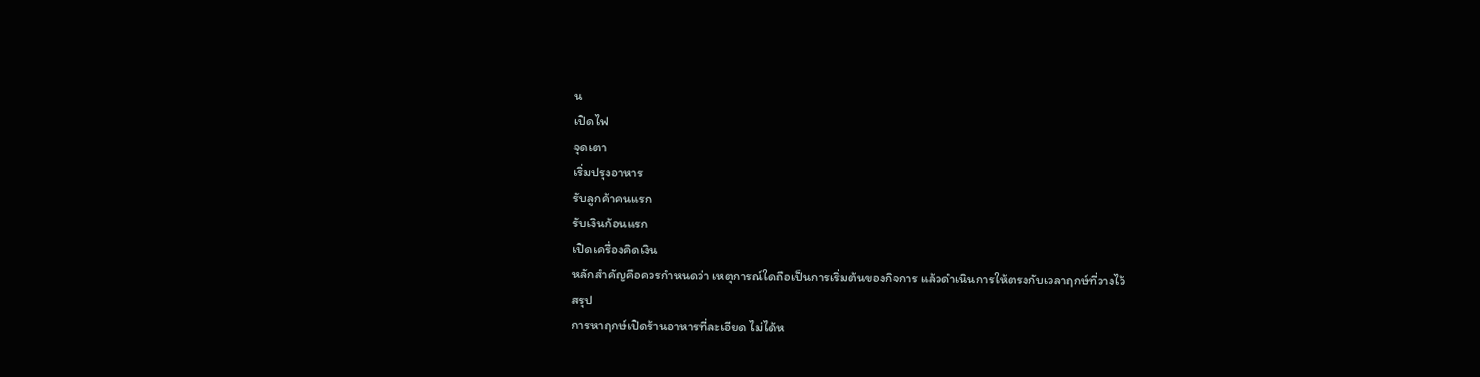น
เปิดไฟ
จุดเตา
เริ่มปรุงอาหาร
รับลูกค้าคนแรก
รับเงินก้อนแรก
เปิดเครื่องคิดเงิน
หลักสำคัญคือควรกำหนดว่า เหตุการณ์ใดถือเป็นการเริ่มต้นของกิจการ แล้วดำเนินการให้ตรงกับเวลาฤกษ์ที่วางไว้
สรุป
การหาฤกษ์เปิดร้านอาหารที่ละเอียด ไม่ได้ห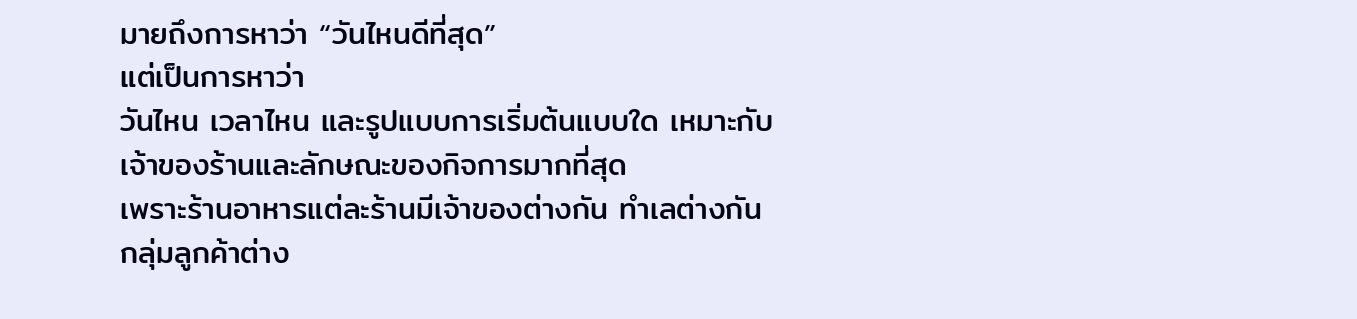มายถึงการหาว่า “วันไหนดีที่สุด”
แต่เป็นการหาว่า
วันไหน เวลาไหน และรูปแบบการเริ่มต้นแบบใด เหมาะกับเจ้าของร้านและลักษณะของกิจการมากที่สุด
เพราะร้านอาหารแต่ละร้านมีเจ้าของต่างกัน ทำเลต่างกัน กลุ่มลูกค้าต่าง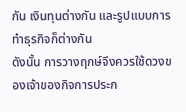กัน เงินทุนต่างกัน และรูปแบบการทำธุรกิจก็ต่างกัน
ดังนั้น การวางฤกษ์จึงควรใช้ดวงของเจ้าของกิจการประก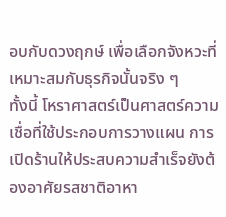อบกับดวงฤกษ์ เพื่อเลือกจังหวะที่เหมาะสมกับธุรกิจนั้นจริง ๆ
ทั้งนี้ โหราศาสตร์เป็นศาสตร์ความเชื่อที่ใช้ประกอบการวางแผน การเปิดร้านให้ประสบความสำเร็จยังต้องอาศัยรสชาติอาหา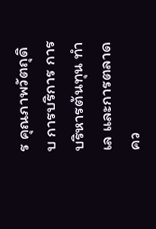ร คุณภาพวัตถุดิบ การบริการ การบริหารต้นทุน ทำเล และการตลาดคว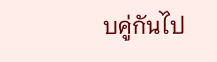บคู่กันไป